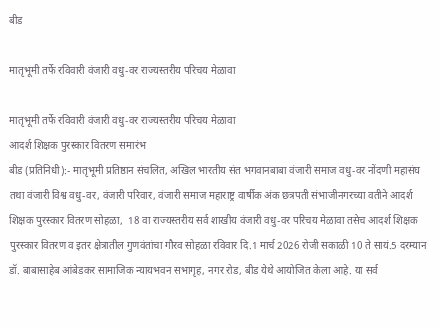बीड

मातृभूमी तर्फे रविवारी वंजारी वधु-वर राज्यस्तरीय परिचय मेळावा

मातृभूमी तर्फे रविवारी वंजारी वधु-वर राज्यस्तरीय परिचय मेळावा
आदर्श शिक्षक पुरस्कार वितरण समारंभ
बीड (प्रतिनिधी):- मातृभूमी प्रतिष्ठान संचलित, अखिल भारतीय संत भगवानबाबा वंजारी समाज वधु-वर नोंदणी महासंघ तथा वंजारी विश्व वधु-वर, वंजारी परिवार, वंजारी समाज महाराष्ट्र वार्षीक अंक छत्रपती संभाजीनगरच्या वतीने आदर्श शिक्षक पुरस्कार वितरण सोहळा,  18 वा राज्यस्तरीय सर्व शाखीय वंजारी वधु-वर परिचय मेळावा तसेच आदर्श शिक्षक पुरस्कार वितरण व इतर क्षेत्रातील गुणवंतांचा गौरव सोहळा रविवार दि.1 मार्च 2026 रोजी सकाळी 10 ते सायं.5 दरम्यान डॉ. बाबासाहेब आंबेडकर सामाजिक न्यायभवन सभागृह, नगर रोड, बीड येथे आयोजित केला आहे. या सर्व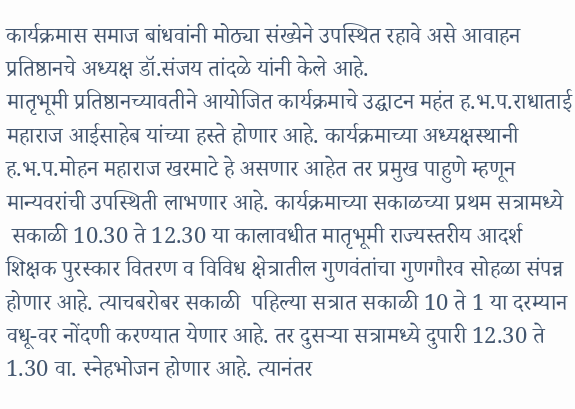कार्यक्रमास समाज बांधवांनी मोठ्या संख्येने उपस्थित रहावे असे आवाहन प्रतिष्ठानचे अध्यक्ष डॉ.संजय तांदळे यांनी केले आहे.
मातृभूमी प्रतिष्ठानच्यावतीने आयोजित कार्यक्रमाचे उद्घाटन महंत ह.भ.प.राधाताई महाराज आईसाहेब यांच्या हस्ते होणार आहे. कार्यक्रमाच्या अध्यक्षस्थानी ह.भ.प.मोहन महाराज खरमाटे हे असणार आहेत तर प्रमुख पाहुणे म्हणून  मान्यवरांची उपस्थिती लाभणार आहे. कार्यक्रमाच्या सकाळच्या प्रथम सत्रामध्ये
 सकाळी 10.30 ते 12.30 या कालावधीत मातृभूमी राज्यस्तरीय आदर्श शिक्षक पुरस्कार वितरण व विविध क्षेत्रातील गुणवंतांचा गुणगौरव सोहळा संपन्न होणार आहे. त्याचबरोबर सकाळी  पहिल्या सत्रात सकाळी 10 ते 1 या दरम्यान वधू-वर नोंदणी करण्यात येणार आहे. तर दुसर्‍या सत्रामध्ये दुपारी 12.30 ते 1.30 वा. स्नेहभोजन होणार आहे. त्यानंतर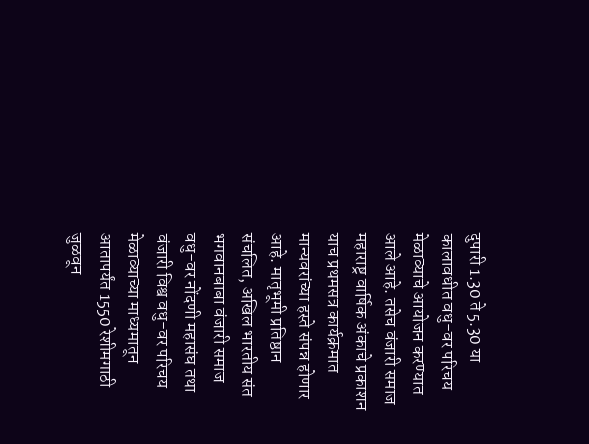दुपारी 1.30 ते 5.30 या कालावधीत वधु-वर परिचय मेळाव्याचे आयोजन करण्यात आले आहे. तसेच वंजारी समाज महाराष्ट्र वार्षिक अंकाचे प्रकाशन याच प्रथमसत्र कार्यक्रमात मान्यवरांच्या हस्ते संपन्न होणार आहे. मातृभूमी प्रतिष्ठान संचलित, अखिल भारतीय संत भगवानबाबा वंजारी समाज वधु-वर नोंदणी महासंघ तथा वंजारी विश्व वधु-वर परिचय मेळाव्याच्या माध्यमातून आतापर्यंत 1550 रेशीमगाठी जुळवून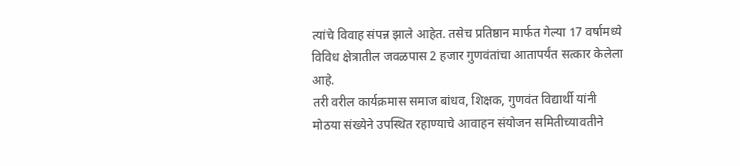त्यांचे विवाह संपन्न झाले आहेत. तसेच प्रतिष्ठान मार्फत गेल्या 17 वर्षामध्ये विविध क्षेत्रातील जवळपास 2 हजार गुणवंतांचा आतापर्यंत सत्कार केलेला आहे.
तरी वरील कार्यक्रमास समाज बांधव, शिक्षक, गुणवंत विद्यार्थी यांनी मोठया संख्येने उपस्थित रहाण्याचे आवाहन संयोजन समितीच्यावतीने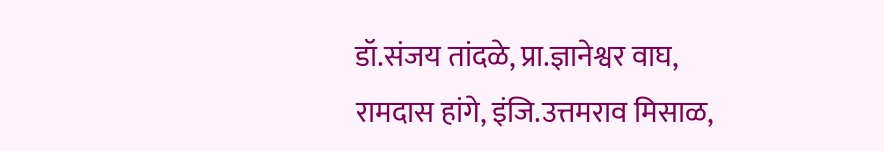डॉ.संजय तांदळे, प्रा.ज्ञानेश्वर वाघ, रामदास हांगे, इंजि.उत्तमराव मिसाळ,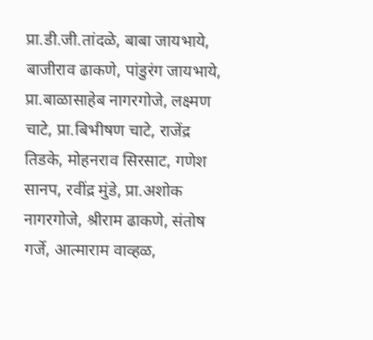प्रा.डी.जी.तांदळे, बाबा जायभाये, बाजीराव ढाकणे, पांडुरंग जायभाये, प्रा.बाळासाहेब नागरगोजे, लक्ष्मण चाटे, प्रा.बिभीषण चाटे, राजेंद्र तिडके, मोहनराव सिरसाट, गणेश सानप, रवींद्र मुंडे, प्रा.अशोक नागरगोजे, श्रीराम ढाकणे, संतोष गर्जे, आत्माराम वाव्हळ,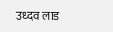उध्दव लाड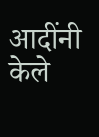आदींनी केले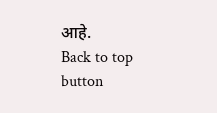आहे.
Back to top button